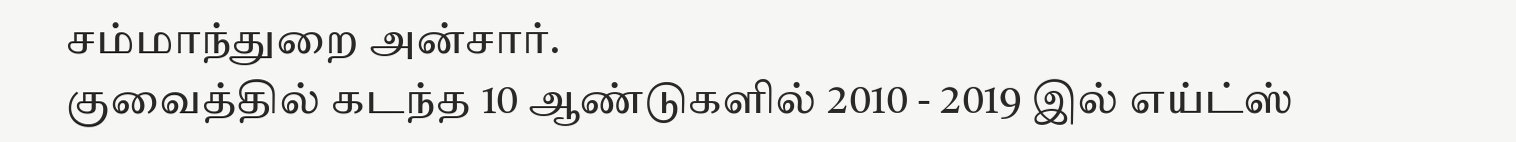சம்மாந்துறை அன்சார்.
குவைத்தில் கடந்த 10 ஆண்டுகளில் 2010 - 2019 இல் எய்ட்ஸ்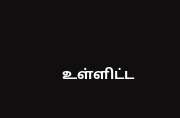உள்ளிட்ட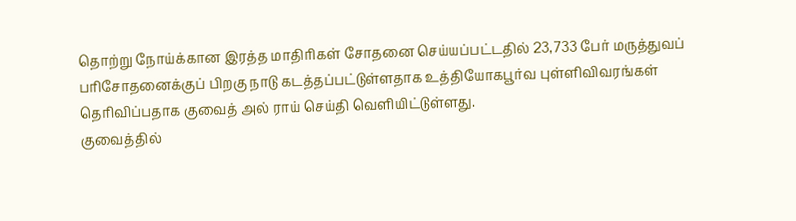தொற்று நோய்க்கான இரத்த மாதிரிகள் சோதனை செய்யப்பட்டதில் 23,733 பேர் மருத்துவப் பரிசோதனைக்குப் பிறகு நாடு கடத்தப்பட்டுள்ளதாக உத்தியோகபூர்வ புள்ளிவிவரங்கள் தெரிவிப்பதாக குவைத் அல் ராய் செய்தி வெளியிட்டுள்ளது.
குவைத்தில்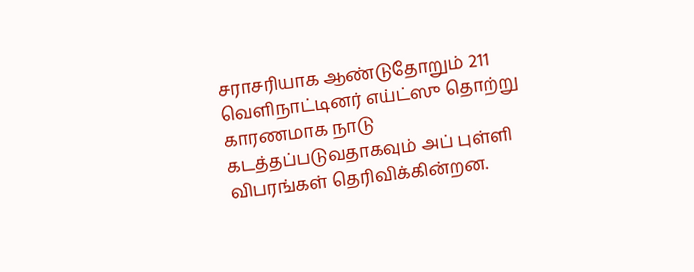சராசரியாக ஆண்டுதோறும் 211 வெளிநாட்டினர் எய்ட்ஸு தொற்று காரணமாக நாடு கடத்தப்படுவதாகவும் அப் புள்ளி விபரங்கள் தெரிவிக்கின்றன.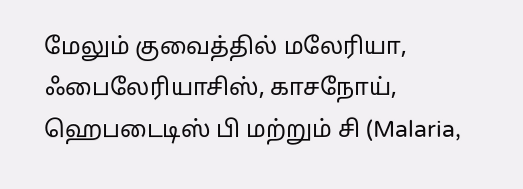மேலும் குவைத்தில் மலேரியா, ஃபைலேரியாசிஸ், காசநோய், ஹெபடைடிஸ் பி மற்றும் சி (Malaria,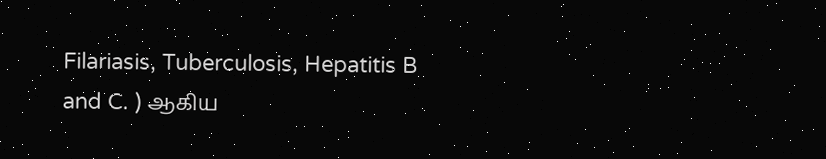Filariasis, Tuberculosis, Hepatitis B and C. ) ஆகிய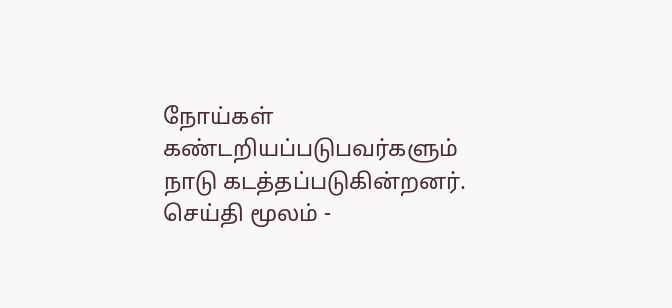நோய்கள் கண்டறியப்படுபவர்களும் நாடு கடத்தப்படுகின்றனர்.
செய்தி மூலம் -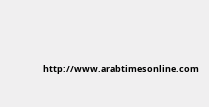http://www.arabtimesonline.com